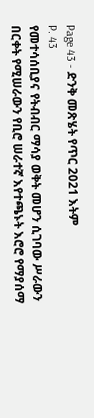Page 43 - ድንቅ መጽሄት የጥር 2021 እትም
P. 43
የመተሳሰቢያና የትብብር ማሳያ ወቅት መሆን ሲገባው ሥራውን
በርቀት የሚሠራውን የቢሮ ሠራተኛ እየተጫኑት እሮሮ የማያሰማ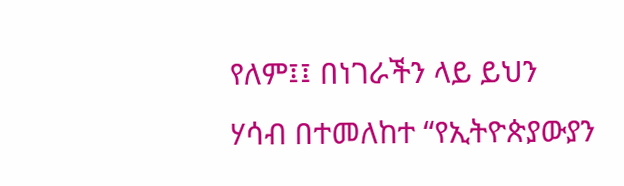የለም፤፤ በነገራችን ላይ ይህን ሃሳብ በተመለከተ “የኢትዮጵያውያን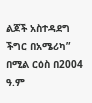ልጆች አስተዳደግ ችግር በአሜሪካ” በሚል ርዕስ በ2004 ዓ.ም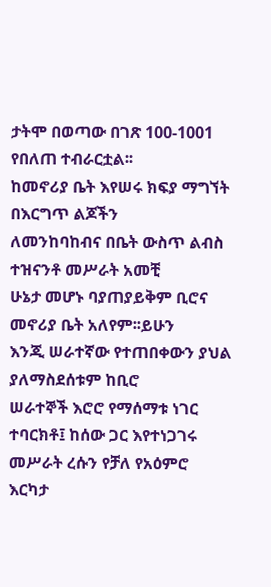ታትሞ በወጣው በገጽ 100-1001 የበለጠ ተብራርቷል፡፡
ከመኖሪያ ቤት እየሠሩ ክፍያ ማግኘት በእርግጥ ልጆችን
ለመንከባከብና በቤት ውስጥ ልብስ ተዝናንቶ መሥራት አመቺ
ሁኔታ መሆኑ ባያጠያይቅም ቢሮና መኖሪያ ቤት አለየም፡፡ይሁን
እንጂ ሠራተኛው የተጠበቀውን ያህል ያለማስደሰቱም ከቢሮ
ሠራተኞች እሮሮ የማሰማቱ ነገር ተባርክቶ፤ ከሰው ጋር እየተነጋገሩ
መሥራት ረሱን የቻለ የአዕምሮ እርካታ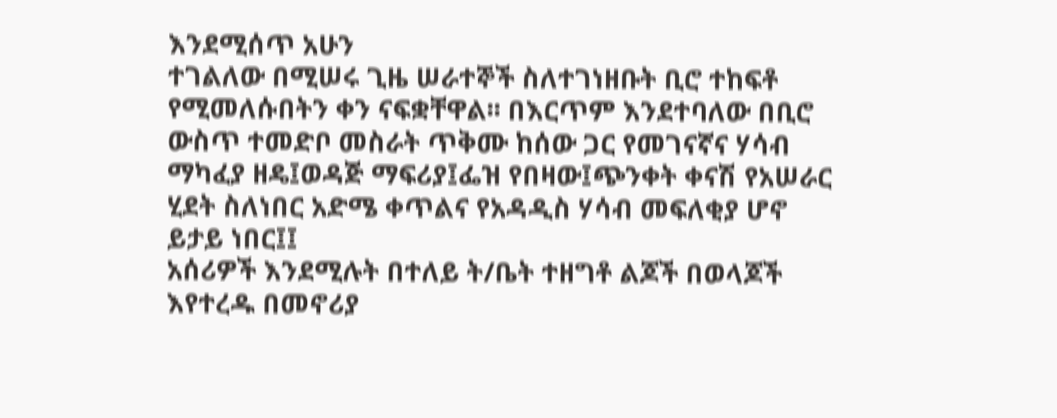እንደሚሰጥ አሁን
ተገልለው በሚሠሩ ጊዜ ሠራተኞች ስለተገነዘቡት ቢሮ ተከፍቶ
የሚመለሱበትን ቀን ናፍቋቸዋል፡፡ በእርጥም እንደተባለው በቢሮ
ውስጥ ተመድቦ መስራት ጥቅሙ ከሰው ጋር የመገናኛና ሃሳብ
ማካፈያ ዘዴ፤ወዳጅ ማፍሪያ፤ፌዝ የበዛው፤ጭንቀት ቀናሽ የአሠራር
ሂደት ስለነበር አድሜ ቀጥልና የአዳዲስ ሃሳብ መፍለቂያ ሆኖ
ይታይ ነበር፤፤
አሰሪዎች እንደሚሉት በተለይ ት/ቤት ተዘግቶ ልጆች በወላጆች
እየተረዱ በመኖሪያ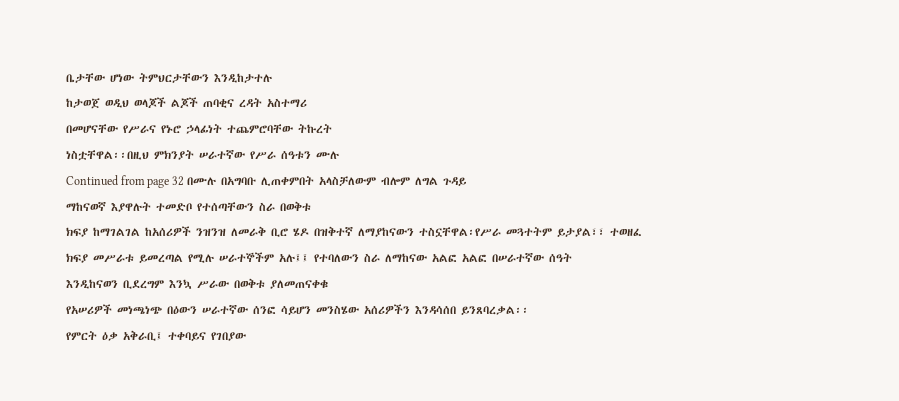ቤታቸው ሆነው ትምህርታቸውን እንዲከታተሉ
ከታወጀ ወዲህ ወላጆች ልጆች ጠባቂና ረዳት አስተማሪ
በመሆናቸው የሥራና የኑሮ ኃላፊነት ተጨምሮባቸው ትኩረት
ነስቷቸዋል፡፡በዚህ ምክንያት ሠራተኛው የሥራ ሰዓቱን ሙሉ
Continued from page 32 በሙሉ በአግባቡ ሊጠቀምበት አላስቻለውም ብሎም ለግል ጉዳይ
ማከናወኛ እያዋሉት ተመድቦ የተሰጣቸውን ስራ በወቅቱ
ክፍያ ከማገልገል ከአሰሪዎች ንዝንዝ ለመራቅ ቢሮ ሄዶ በዝቅተኛ ለማያከናውን ተስኗቸዋል፡የሥራ መጓተትም ይታያል፣፣ ተወዘፈ
ክፍያ መሥራቱ ይመረጣል የሚሉ ሠራተኞችም አሉ፤፤ የተባለውን ስራ ለማከናው አልፎ አልፎ በሠራተኛው ሰዓት
እንዲከናወን ቢደረግም እንኳ ሥራው በወቅቱ ያለመጠናቀቁ
የአሠሪዎች መነጫነጭ በዕውን ሠራተኛው ሰንፎ ሳይሆን መንስሄው አሰሪዎችን እንዳሳሰበ ይንጸባረቃል፡፡
የምርት ዕቃ አቅራቢ፤ ተቀባይና የገበያው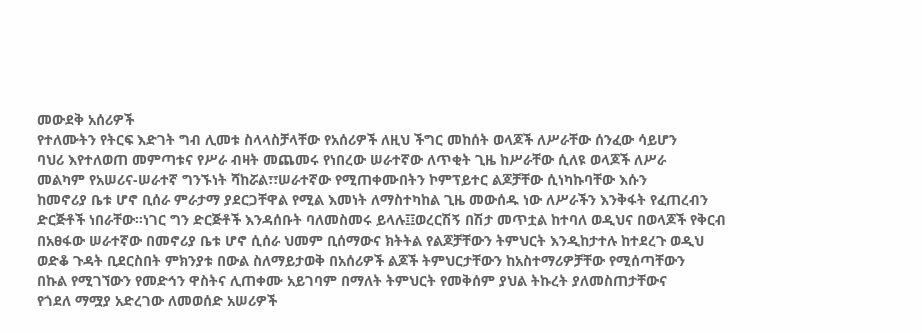መውደቅ አሰሪዎች
የተለሙትን የትርፍ እድገት ግብ ሊመቱ ስላላስቻላቸው የአሰሪዎች ለዚህ ችግር መከሰት ወላጆች ለሥራቸው ሰንፈው ሳይሆን
ባህሪ እየተለወጠ መምጣቱና የሥራ ብዛት መጨመሩ የነበረው ሠራተኛው ለጥቂት ጊዜ ከሥራቸው ሲለዩ ወላጆች ለሥራ
መልካም የአሠሪና-ሠራተኛ ግንኙነት ሻከሯል፣፣ሠራተኛው የሚጠቀሙበትን ኮምፕይተር ልጆቻቸው ሲነካኩባቸው እሱን
ከመኖሪያ ቤቱ ሆኖ ቢሰራ ምራታማ ያደርጋቸዋል የሚል እመነት ለማስተካከል ጊዜ መውሰዱ ነው ለሥራችን እንቅፋት የፈጠረብን
ድርጅቶች ነበራቸው፡፡ነገር ግን ድርጅቶች እንዳሰቡት ባለመስመሩ ይላሉ፤፤ወረርሽኝ በሽታ መጥቷል ከተባለ ወዲህና በወላጆች የቅርብ
በአፀፋው ሠራተኛው በመኖሪያ ቤቱ ሆኖ ሲሰራ ህመም ቢሰማውና ክትትል የልጆቻቸውን ትምህርት እንዲከታተሉ ከተደረጉ ወዲህ
ወድቆ ጉዳት ቢደርስበት ምክንያቱ በውል ስለማይታወቅ በአሰሪዎች ልጆች ትምህርታቸውን ከአስተማሪዎቻቸው የሚሰጣቸውን
በኩል የሚገኘውን የመድኅን ዋስትና ሊጠቀሙ አይገባም በማለት ትምህርት የመቅሰም ያህል ትኩረት ያለመስጠታቸውና
የጎደለ ማሟያ አድረገው ለመወሰድ አሠሪዎች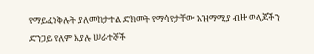የማይፈነቅሉት ያለመከታተል ድክመት የማሳየታቸው አዝማሚያ ብዙ ወላጆችን
ድንጋይ የለም እያሉ ሠራተኞች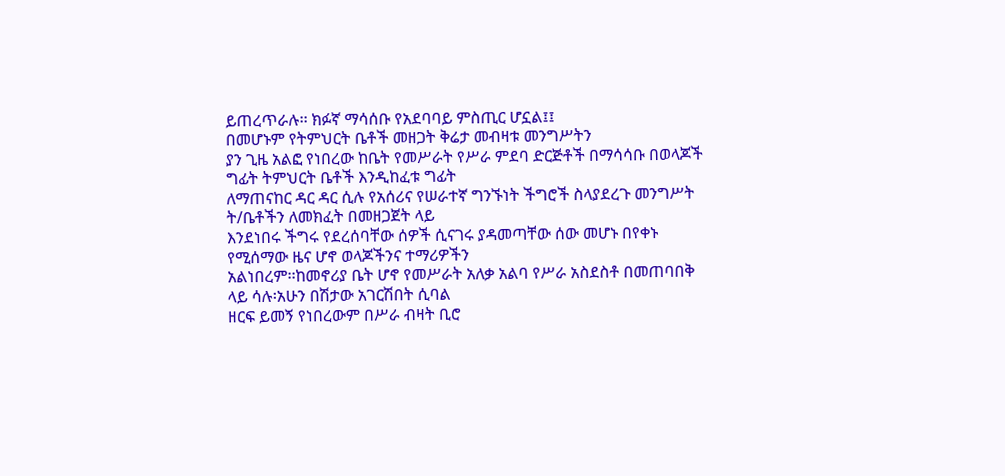ይጠረጥራሉ፡፡ ክፉኛ ማሳሰቡ የአደባባይ ምስጢር ሆኗል፤፤
በመሆኑም የትምህርት ቤቶች መዘጋት ቅሬታ መብዛቱ መንግሥትን
ያን ጊዜ አልፎ የነበረው ከቤት የመሥራት የሥራ ምደባ ድርጅቶች በማሳሳቡ በወላጆች ግፊት ትምህርት ቤቶች እንዲከፈቱ ግፊት
ለማጠናከር ዳር ዳር ሲሉ የአሰሪና የሠራተኛ ግንኙነት ችግሮች ስላያደረጉ መንግሥት ት/ቤቶችን ለመክፈት በመዘጋጀት ላይ
እንደነበሩ ችግሩ የደረሰባቸው ሰዎች ሲናገሩ ያዳመጣቸው ሰው መሆኑ በየቀኑ የሚሰማው ዜና ሆኖ ወላጆችንና ተማሪዎችን
አልነበረም፡፡ከመኖሪያ ቤት ሆኖ የመሥራት አለቃ አልባ የሥራ አስደስቶ በመጠባበቅ ላይ ሳሉ፡አሁን በሽታው አገርሽበት ሲባል
ዘርፍ ይመኝ የነበረውም በሥራ ብዛት ቢሮ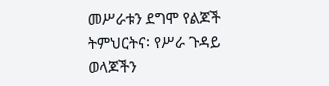መሥራቱን ደግሞ የልጆች ትምህርትና፡ የሥራ ጉዳይ ወላጆችን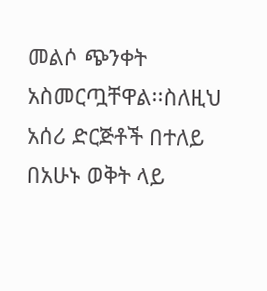መልሶ ጭንቀት
አስመርጧቸዋል፡፡ስለዚህ አሰሪ ድርጅቶች በተለይ በአሁኑ ወቅት ላይ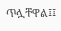ጥሏቸዋል፤፤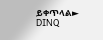ይቀጥላል►
DINQ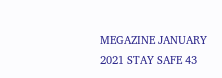MEGAZINE JANUARY 2021 STAY SAFE 43